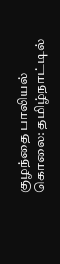குழந்தை பாலியல் கொலை: தமிழ்நாட்டில்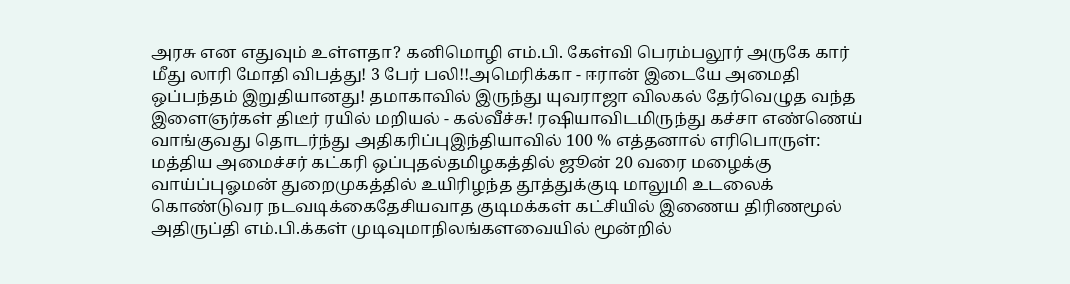அரசு என எதுவும் உள்ளதா? கனிமொழி எம்.பி. கேள்வி பெரம்பலூர் அருகே கார் மீது லாரி மோதி விபத்து! 3 பேர் பலி!!அமெரிக்கா - ஈரான் இடையே அமைதி ஒப்பந்தம் இறுதியானது! தமாகாவில் இருந்து யுவராஜா விலகல் தேர்வெழுத வந்த இளைஞர்கள் திடீர் ரயில் மறியல் - கல்வீச்சு! ரஷியாவிடமிருந்து கச்சா எண்ணெய் வாங்குவது தொடர்ந்து அதிகரிப்புஇந்தியாவில் 100 % எத்தனால் எரிபொருள்: மத்திய அமைச்சர் கட்கரி ஒப்புதல்தமிழகத்தில் ஜூன் 20 வரை மழைக்கு வாய்ப்புஓமன் துறைமுகத்தில் உயிரிழந்த தூத்துக்குடி மாலுமி உடலைக் கொண்டுவர நடவடிக்கைதேசியவாத குடிமக்கள் கட்சியில் இணைய திரிணமூல் அதிருப்தி எம்.பி.க்கள் முடிவுமாநிலங்களவையில் மூன்றில்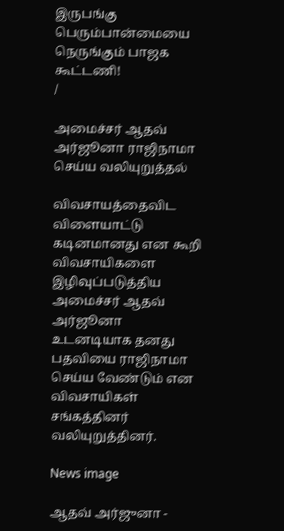இருபங்கு பெரும்பான்மையை நெருங்கும் பாஜக கூட்டணி!
/

அமைச்சர் ஆதவ் அர்ஜூனா ராஜிநாமா செய்ய வலியுறுத்தல்

விவசாயத்தைவிட விளையாட்டு கடினமானது என கூறி விவசாயிகளை இழிவுப்படுத்திய அமைச்சர் ஆதவ் அர்ஜூனா உடனடியாக தனது பதவியை ராஜிநாமா செய்ய வேண்டும் என விவசாயிகள் சங்கத்தினர் வலியுறுத்தினர்.

News image

ஆதவ் அர்ஜுனா -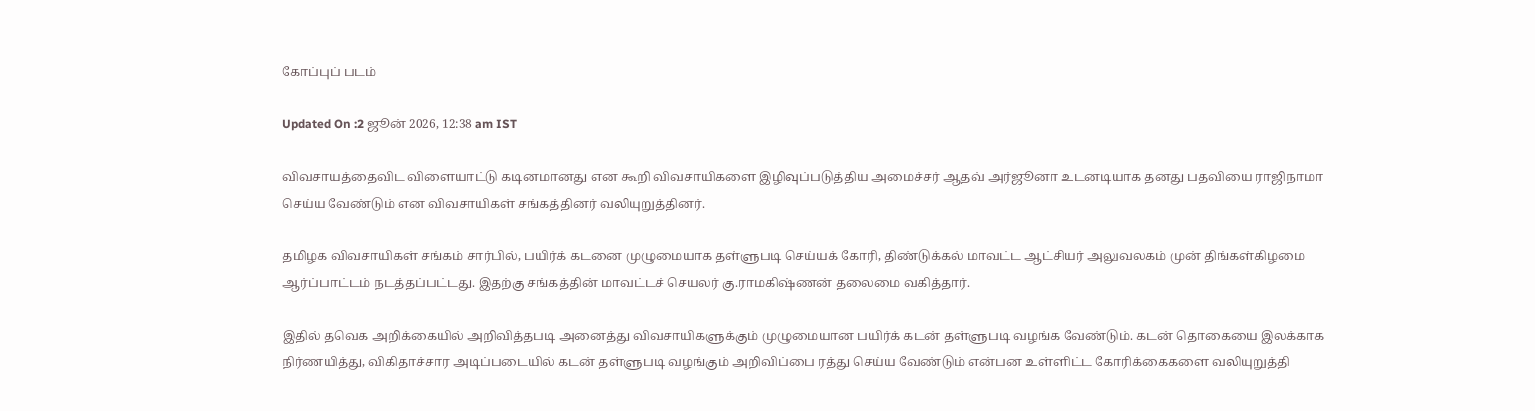கோப்புப் படம்

Updated On :2 ஜூன் 2026, 12:38 am IST

விவசாயத்தைவிட விளையாட்டு கடினமானது என கூறி விவசாயிகளை இழிவுப்படுத்திய அமைச்சர் ஆதவ் அர்ஜூனா உடனடியாக தனது பதவியை ராஜிநாமா செய்ய வேண்டும் என விவசாயிகள் சங்கத்தினர் வலியுறுத்தினர்.

தமிழக விவசாயிகள் சங்கம் சார்பில், பயிர்க் கடனை முழுமையாக தள்ளுபடி செய்யக் கோரி, திண்டுக்கல் மாவட்ட ஆட்சியர் அலுவலகம் முன் திங்கள்கிழமை ஆர்ப்பாட்டம் நடத்தப்பட்டது. இதற்கு சங்கத்தின் மாவட்டச் செயலர் கு.ராமகிஷ்ணன் தலைமை வகித்தார்.

இதில் தவெக அறிக்கையில் அறிவித்தபடி அனைத்து விவசாயிகளுக்கும் முழுமையான பயிர்க் கடன் தள்ளுபடி வழங்க வேண்டும். கடன் தொகையை இலக்காக நிர்ணயித்து, விகிதாச்சார அடிப்படையில் கடன் தள்ளுபடி வழங்கும் அறிவிப்பை ரத்து செய்ய வேண்டும் என்பன உள்ளிட்ட கோரிக்கைகளை வலியுறுத்தி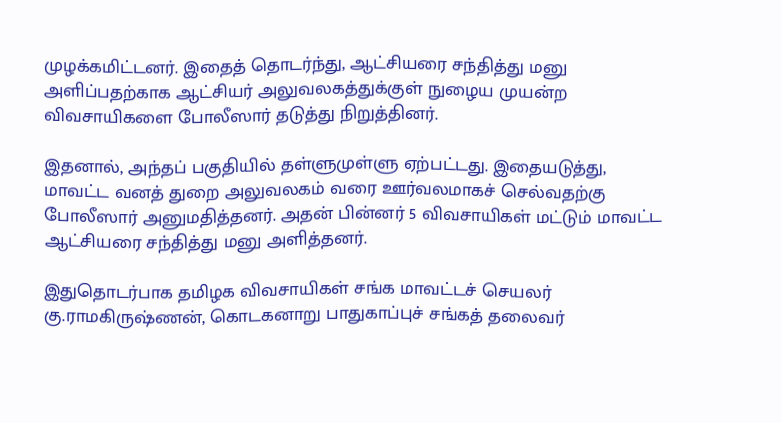முழக்கமிட்டனர். இதைத் தொடர்ந்து, ஆட்சியரை சந்தித்து மனு அளிப்பதற்காக ஆட்சியர் அலுவலகத்துக்குள் நுழைய முயன்ற விவசாயிகளை போலீஸார் தடுத்து நிறுத்தினர்.

இதனால், அந்தப் பகுதியில் தள்ளுமுள்ளு ஏற்பட்டது. இதையடுத்து, மாவட்ட வனத் துறை அலுவலகம் வரை ஊர்வலமாகச் செல்வதற்கு போலீஸார் அனுமதித்தனர். அதன் பின்னர் 5 விவசாயிகள் மட்டும் மாவட்ட ஆட்சியரை சந்தித்து மனு அளித்தனர்.

இதுதொடர்பாக தமிழக விவசாயிகள் சங்க மாவட்டச் செயலர் கு.ராமகிருஷ்ணன், கொடகனாறு பாதுகாப்புச் சங்கத் தலைவர்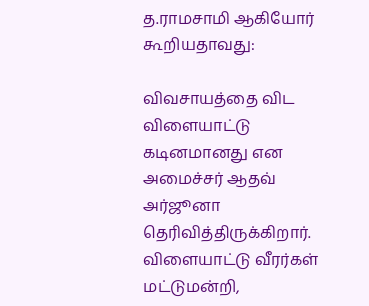த.ராமசாமி ஆகியோர் கூறியதாவது:

விவசாயத்தை விட விளையாட்டு கடினமானது என அமைச்சர் ஆதவ் அர்ஜூனா தெரிவித்திருக்கிறார். விளையாட்டு வீரர்கள் மட்டுமன்றி,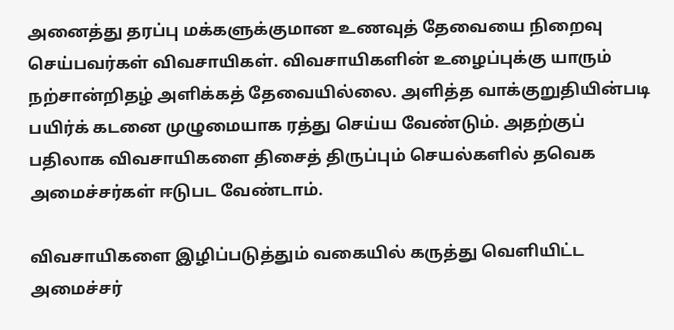அனைத்து தரப்பு மக்களுக்குமான உணவுத் தேவையை நிறைவு செய்பவர்கள் விவசாயிகள். விவசாயிகளின் உழைப்புக்கு யாரும் நற்சான்றிதழ் அளிக்கத் தேவையில்லை. அளித்த வாக்குறுதியின்படி பயிர்க் கடனை முழுமையாக ரத்து செய்ய வேண்டும். அதற்குப் பதிலாக விவசாயிகளை திசைத் திருப்பும் செயல்களில் தவெக அமைச்சர்கள் ஈடுபட வேண்டாம்.

விவசாயிகளை இழிப்படுத்தும் வகையில் கருத்து வெளியிட்ட அமைச்சர்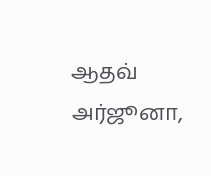ஆதவ் அர்ஜூனா,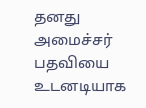தனது அமைச்சர் பதவியை உடனடியாக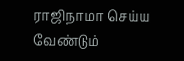ராஜிநாமா செய்ய வேண்டும்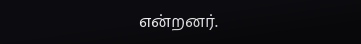என்றனர்.